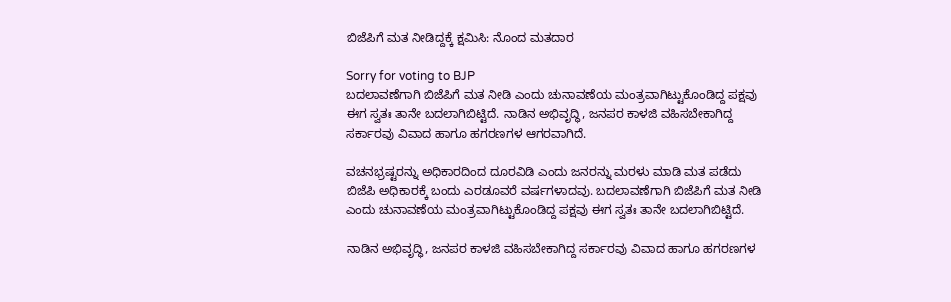ಬಿಜೆಪಿಗೆ ಮತ ನೀಡಿದ್ದಕ್ಕೆ ಕ್ಷಮಿಸಿ: ನೊಂದ ಮತದಾರ

Sorry for voting to BJP
ಬದಲಾವಣೆಗಾಗಿ ಬಿಜೆಪಿಗೆ ಮತ ನೀಡಿ ಎಂದು ಚುನಾವಣೆಯ ಮಂತ್ರವಾಗಿಟ್ಟುಕೊಂಡಿದ್ದ ಪಕ್ಷವು ಈಗ ಸ್ವತಃ ತಾನೇ ಬದಲಾಗಿಬಿಟ್ಟಿದೆ. ನಾಡಿನ ಅಭಿವೃದ್ಧಿ, ಜನಪರ ಕಾಳಜಿ ವಹಿಸಬೇಕಾಗಿದ್ದ ಸರ್ಕಾರವು ವಿವಾದ ಹಾಗೂ ಹಗರಣಗಳ ಆಗರವಾಗಿದೆ.

ವಚನಭ್ರಷ್ಟರನ್ನು ಅಧಿಕಾರದಿಂದ ದೂರವಿಡಿ ಎಂದು ಜನರನ್ನು ಮರಳು ಮಾಡಿ ಮತ ಪಡೆದು ಬಿಜೆಪಿ ಅಧಿಕಾರಕ್ಕೆ ಬಂದು ಎರಡೂವರೆ ವರ್ಷಗಳಾದವು. ಬದಲಾವಣೆಗಾಗಿ ಬಿಜೆಪಿಗೆ ಮತ ನೀಡಿ ಎಂದು ಚುನಾವಣೆಯ ಮಂತ್ರವಾಗಿಟ್ಟುಕೊಂಡಿದ್ದ ಪಕ್ಷವು ಈಗ ಸ್ವತಃ ತಾನೇ ಬದಲಾಗಿಬಿಟ್ಟಿದೆ.

ನಾಡಿನ ಅಭಿವೃದ್ಧಿ, ಜನಪರ ಕಾಳಜಿ ವಹಿಸಬೇಕಾಗಿದ್ದ ಸರ್ಕಾರವು ವಿವಾದ ಹಾಗೂ ಹಗರಣಗಳ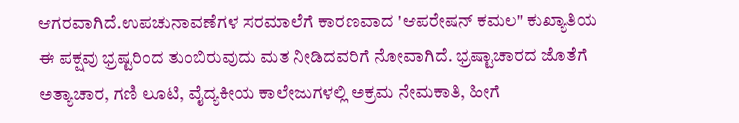ಆಗರವಾಗಿದೆ.ಉಪಚುನಾವಣೆಗಳ ಸರಮಾಲೆಗೆ ಕಾರಣವಾದ 'ಆಪರೇಷನ್ ಕಮಲ" ಕುಖ್ಯಾತಿಯ ಈ ಪಕ್ಷವು ಭ್ರಷ್ಟರಿಂದ ತುಂಬಿರುವುದು ಮತ ನೀಡಿದವರಿಗೆ ನೋವಾಗಿದೆ. ಭ್ರಷ್ಟಾಚಾರದ ಜೊತೆಗೆ ಅತ್ಯಾಚಾರ, ಗಣಿ ಲೂಟಿ, ವೈದ್ಯಕೀಯ ಕಾಲೇಜುಗಳಲ್ಲಿ ಅಕ್ರಮ ನೇಮಕಾತಿ, ಹೀಗೆ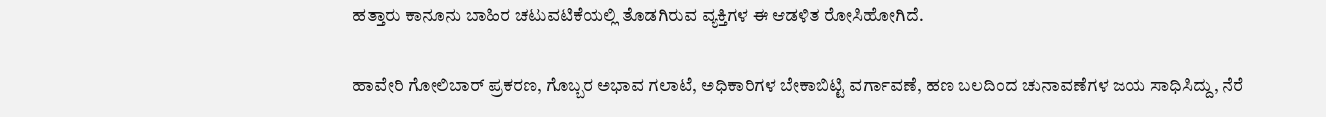ಹತ್ತಾರು ಕಾನೂನು ಬಾಹಿರ ಚಟುವಟಿಕೆಯಲ್ಲಿ ತೊಡಗಿರುವ ವ್ಯಕ್ತಿಗಳ ಈ ಆಡಳಿತ ರೋಸಿಹೋಗಿದೆ.

ಹಾವೇರಿ ಗೋಲಿಬಾರ್ ಪ್ರಕರಣ, ಗೊಬ್ಬರ ಅಭಾವ ಗಲಾಟೆ, ಅಧಿಕಾರಿಗಳ ಬೇಕಾಬಿಟ್ಟಿ ವರ್ಗಾವಣೆ, ಹಣ ಬಲದಿಂದ ಚುನಾವಣೆಗಳ ಜಯ ಸಾಧಿಸಿದ್ದು, ನೆರೆ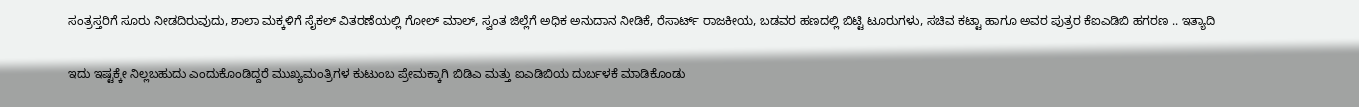ಸಂತ್ರಸ್ತರಿಗೆ ಸೂರು ನೀಡದಿರುವುದು, ಶಾಲಾ ಮಕ್ಕಳಿಗೆ ಸೈಕಲ್ ವಿತರಣೆಯಲ್ಲಿ ಗೋಲ್ ಮಾಲ್, ಸ್ವಂತ ಜಿಲ್ಲೆಗೆ ಅಧಿಕ ಅನುದಾನ ನೀಡಿಕೆ, ರೆಸಾರ್ಟ್ ರಾಜಕೀಯ, ಬಡವರ ಹಣದಲ್ಲಿ ಬಿಟ್ಟಿ ಟೂರುಗಳು, ಸಚಿವ ಕಟ್ಟಾ ಹಾಗೂ ಅವರ ಪುತ್ರರ ಕೆಐಎಡಿಬಿ ಹಗರಣ .. ಇತ್ಯಾದಿ

ಇದು ಇಷ್ಟಕ್ಕೇ ನಿಲ್ಲಬಹುದು ಎಂದುಕೊಂಡಿದ್ದರೆ ಮುಖ್ಯಮಂತ್ರಿಗಳ ಕುಟುಂಬ ಪ್ರೇಮಕ್ಕಾಗಿ ಬಿಡಿಎ ಮತ್ತು ಐಎಡಿಬಿಯ ದುರ್ಬಳಕೆ ಮಾಡಿಕೊಂಡು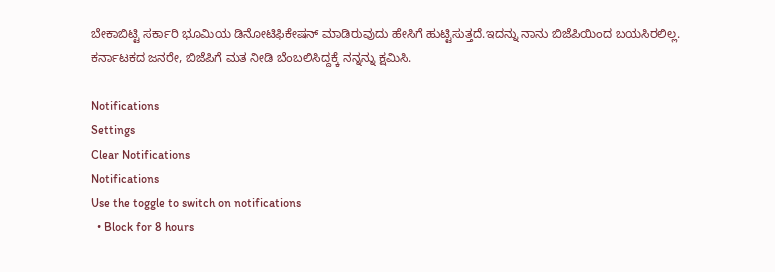ಬೇಕಾಬಿಟ್ಟಿ ಸರ್ಕಾರಿ ಭೂಮಿಯ ಡಿನೋಟಿಫಿಕೇಷನ್ ಮಾಡಿರುವುದು ಹೇಸಿಗೆ ಹುಟ್ಟಿಸುತ್ತದೆ.ಇದನ್ನು ನಾನು ಬಿಜೆಪಿಯಿಂದ ಬಯಸಿರಲಿಲ್ಲ. ಕರ್ನಾಟಕದ ಜನರೇ, ಬಿಜೆಪಿಗೆ ಮತ ನೀಡಿ ಬೆಂಬಲಿಸಿದ್ದಕ್ಕೆ ನನ್ನನ್ನು ಕ್ಷಮಿಸಿ.

Notifications
Settings
Clear Notifications
Notifications
Use the toggle to switch on notifications
  • Block for 8 hours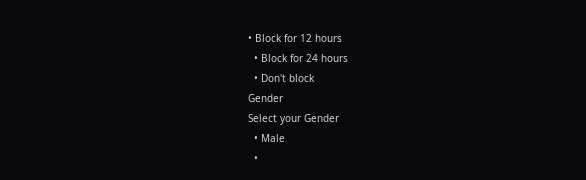• Block for 12 hours
  • Block for 24 hours
  • Don't block
Gender
Select your Gender
  • Male
  •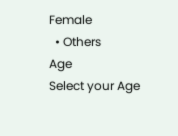Female
  • Others
Age
Select your Age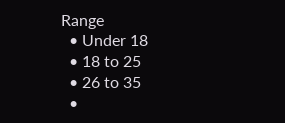Range
  • Under 18
  • 18 to 25
  • 26 to 35
  •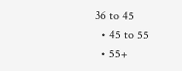36 to 45
  • 45 to 55
  • 55+